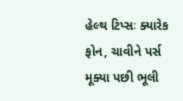હેલ્થ ટિપ્સઃ ક્યારેક ફોન, ચાવીને પર્સ મૂક્યા પછી ભૂલી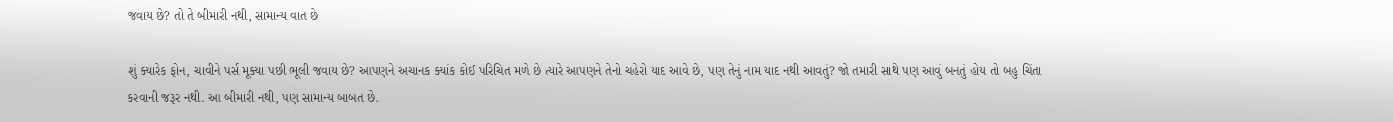જવાય છે? તો તે બીમારી નથી, સામાન્ય વાત છે

શું ક્યારેક ફોન, ચાવીને પર્સ મૂક્યા પછી ભૂલી જવાય છે? આપણને અચાનક ક્યાંક કોઈ પરિચિત મળે છે ત્યારે આપણને તેનો ચહેરો યાદ આવે છે, પણ તેનું નામ યાદ નથી આવતું? જો તમારી સાથે પણ આવું બનતું હોય તો બહુ ચિંતા કરવાની જરૂર નથી. આ બીમારી નથી, પણ સામાન્ય બાબત છે.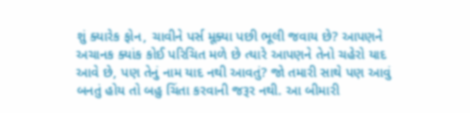શું ક્યારેક ફોન, ચાવીને પર્સ મૂક્યા પછી ભૂલી જવાય છે? આપણને અચાનક ક્યાંક કોઈ પરિચિત મળે છે ત્યારે આપણને તેનો ચહેરો યાદ આવે છે, પણ તેનું નામ યાદ નથી આવતું? જો તમારી સાથે પણ આવું બનતું હોય તો બહુ ચિંતા કરવાની જરૂર નથી. આ બીમારી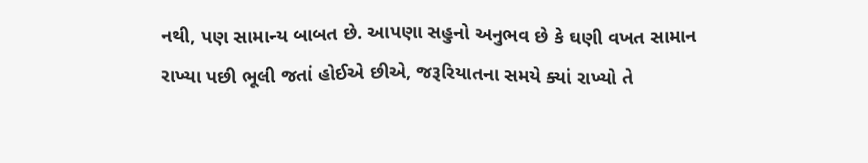નથી, પણ સામાન્ય બાબત છે. આપણા સહુનો અનુભવ છે કે ઘણી વખત સામાન રાખ્યા પછી ભૂલી જતાં હોઈએ છીએ, જરૂરિયાતના સમયે ક્યાં રાખ્યો તે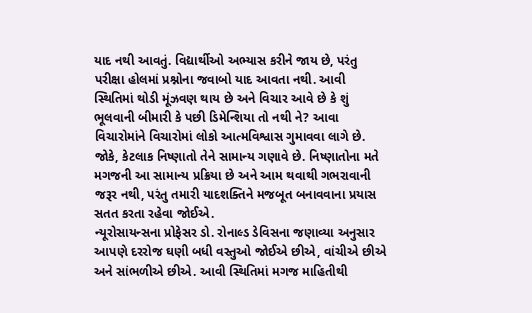યાદ નથી આવતું. વિદ્યાર્થીઓ અભ્યાસ કરીને જાય છે, પરંતુ પરીક્ષા હોલમાં પ્રશ્નોના જવાબો યાદ આવતા નથી. આવી સ્થિતિમાં થોડી મૂંઝવણ થાય છે અને વિચાર આવે છે કે શું ભૂલવાની બીમારી કે પછી ડિમેન્શિયા તો નથી ને? આવા વિચારોમાંને વિચારોમાં લોકો આત્મવિશ્વાસ ગુમાવવા લાગે છે. જોકે, કેટલાક નિષ્ણાતો તેને સામાન્ય ગણાવે છે. નિષ્ણાતોના મતે મગજની આ સામાન્ય પ્રક્રિયા છે અને આમ થવાથી ગભરાવાની જરૂર નથી, પરંતુ તમારી યાદશક્તિને મજબૂત બનાવવાના પ્રયાસ સતત કરતા રહેવા જોઈએ.
ન્યૂરોસાયન્સના પ્રોફેસર ડો. રોનાલ્ડ ડેવિસના જણાવ્યા અનુસાર આપણે દરરોજ ઘણી બધી વસ્તુઓ જોઈએ છીએ, વાંચીએ છીએ અને સાંભળીએ છીએ. આવી સ્થિતિમાં મગજ માહિતીથી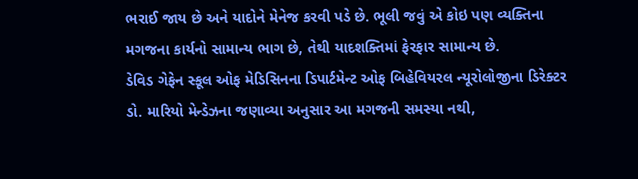ભરાઈ જાય છે અને યાદોને મેનેજ કરવી પડે છે. ભૂલી જવું એ કોઇ પણ વ્યક્તિના મગજના કાર્યનો સામાન્ય ભાગ છે, તેથી યાદશક્તિમાં ફેરફાર સામાન્ય છે.
ડેવિડ ગેફેન સ્કૂલ ઓફ મેડિસિનના ડિપાર્ટમેન્ટ ઓફ બિહેવિયરલ ન્યૂરોલોજીના ડિરેક્ટર ડો. મારિયો મેન્ડેઝના જણાવ્યા અનુસાર આ મગજની સમસ્યા નથી,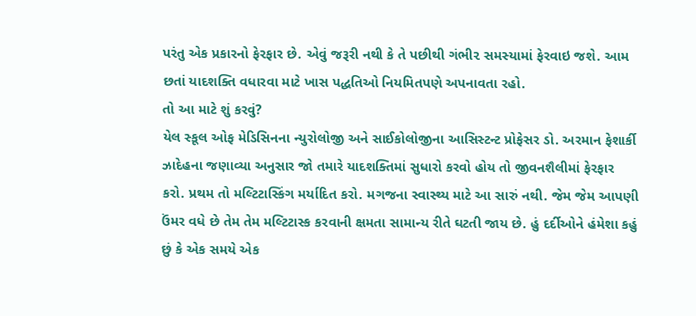પરંતુ એક પ્રકારનો ફેરફાર છે. એવું જરૂરી નથી કે તે પછીથી ગંભી૨ સમસ્યામાં ફેરવાઇ જશે. આમ છતાં યાદશક્તિ વધારવા માટે ખાસ પદ્ધતિઓ નિયમિતપણે અપનાવતા રહો.
તો આ માટે શું કરવું?
યેલ સ્કૂલ ઓફ મેડિસિનના ન્યુરોલોજી અને સાઈકોલોજીના આસિસ્ટન્ટ પ્રોફેસર ડો. અરમાન ફેશાર્કી ઝાદેહના જણાવ્યા અનુસાર જો તમારે યાદશક્તિમાં સુધારો કરવો હોય તો જીવનશૈલીમાં ફેરફાર કરો. પ્રથમ તો મલ્ટિટાસ્કિંગ મર્યાદિત કરો. મગજના સ્વાસ્થ્ય માટે આ સારું નથી. જેમ જેમ આપણી ઉંમર વધે છે તેમ તેમ મલ્ટિટાસ્ક કરવાની ક્ષમતા સામાન્ય રીતે ઘટતી જાય છે. હું દર્દીઓને હંમેશા કહું છું કે એક સમયે એક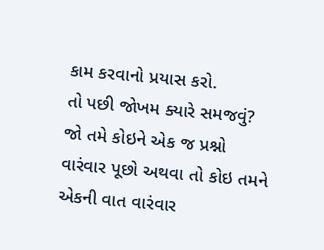કામ કરવાનો પ્રયાસ કરો.
તો પછી જોખમ ક્યારે સમજવું?
જો તમે કોઇને એક જ પ્રશ્નો વારંવાર પૂછો અથવા તો કોઇ તમને એકની વાત વારંવાર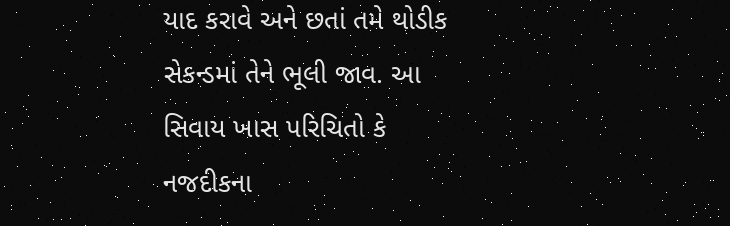યાદ કરાવે અને છતાં તમે થોડીક સેકન્ડમાં તેને ભૂલી જાવ. આ સિવાય ખાસ પરિચિતો કે નજદીકના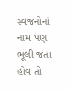સ્વજનોનાં નામ પણ ભૂલી જતા હોવ તો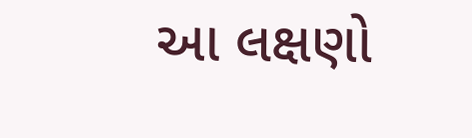આ લક્ષણો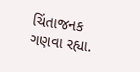ચિંતાજનક ગણવા રહ્યા.